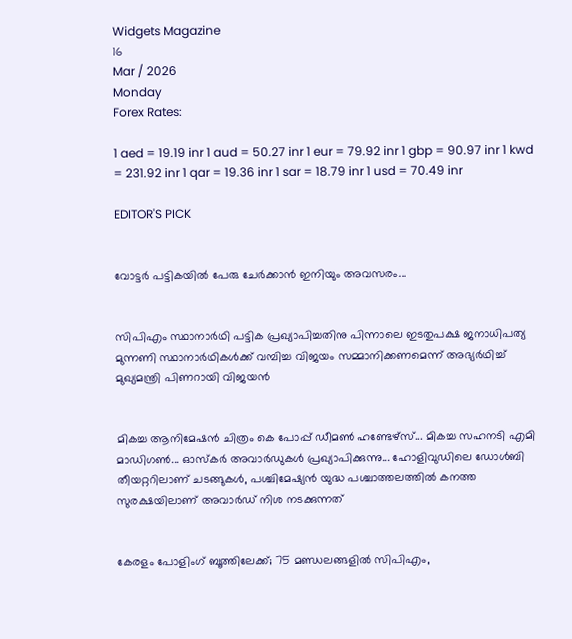Widgets Magazine
16
Mar / 2026
Monday
Forex Rates:

1 aed = 19.19 inr 1 aud = 50.27 inr 1 eur = 79.92 inr 1 gbp = 90.97 inr 1 kwd = 231.92 inr 1 qar = 19.36 inr 1 sar = 18.79 inr 1 usd = 70.49 inr

EDITOR'S PICK


വോട്ടർ പട്ടികയിൽ പേരു ചേർക്കാൻ ഇനിയും അവസരം...


സിപിഎം സ്ഥാനാര്‍ഥി പട്ടിക പ്രഖ്യാപിച്ചതിനു പിന്നാലെ ഇടതുപക്ഷ ജനാധിപത്യ മുന്നണി സ്ഥാനാര്‍ഥികള്‍ക്ക് വമ്പിച്ച വിജയം സമ്മാനിക്കണമെന്ന് അഭ്യര്‍ഥിച്ച് മുഖ്യമന്ത്രി പിണറായി വിജയന്‍


മികച്ച ആനിമേഷൻ ചിത്രം കെ പോപ്പ് ഡീമൺ ഹണ്ടേഴ്സ്... മികച്ച സഹനടി എമി മാഡിഗൺ... ഓസ്കർ അവാർഡുകൾ പ്രഖ്യാപിക്കുന്നു... ഹോളിവുഡിലെ ഡോൾബി തീയറ്ററിലാണ് ചടങ്ങുകൾ, പശ്ചിമേഷ്യൻ യുദ്ധ പശ്ചാത്തലത്തിൽ കനത്ത സുരക്ഷയിലാണ് അവാർഡ് നിശ നടക്കുന്നത്


കേരളം പോളിംഗ് ബൂത്തിലേക്ക്; 75 മണ്ഡലങ്ങളിൽ സിപിഎം,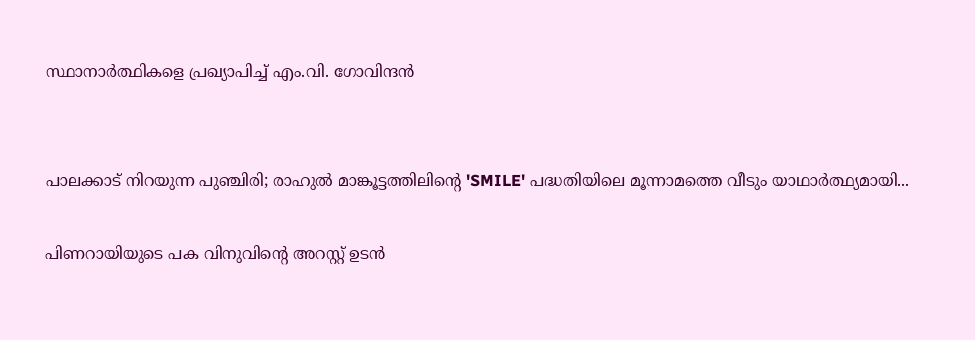സ്ഥാനാർത്ഥികളെ പ്രഖ്യാപിച്ച് എം.വി. ഗോവിന്ദൻ


പാലക്കാട് നിറയുന്ന പുഞ്ചിരി; രാഹുൽ മാങ്കൂട്ടത്തിലിന്റെ 'SMILE' പദ്ധതിയിലെ മൂന്നാമത്തെ വീടും യാഥാർത്ഥ്യമായി...

പിണറായിയുടെ പക വിനുവിന്റെ അറസ്റ്റ് ഉടന്‍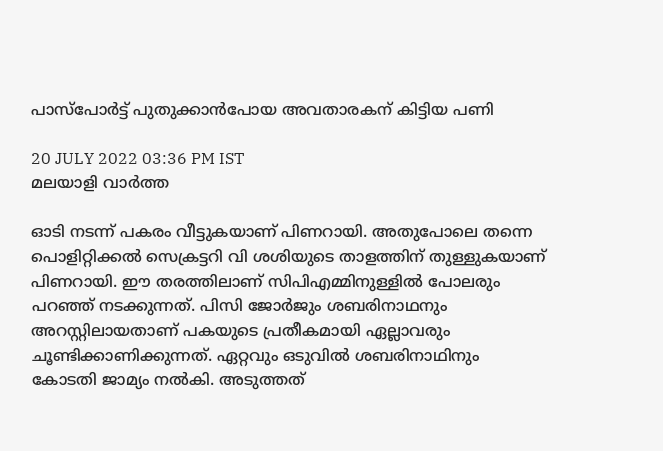പാസ്‌പോര്‍ട്ട് പുതുക്കാന്‍പോയ അവതാരകന് കിട്ടിയ പണി

20 JULY 2022 03:36 PM IST
മലയാളി വാര്‍ത്ത

ഓടി നടന്ന് പകരം വീട്ടുകയാണ് പിണറായി. അതുപോലെ തന്നെ പൊളിറ്റിക്കല്‍ സെക്രട്ടറി വി ശശിയുടെ താളത്തിന് തുള്ളുകയാണ് പിണറായി. ഈ തരത്തിലാണ് സിപിഎമ്മിനുള്ളില്‍ പോലരും പറഞ്ഞ് നടക്കുന്നത്. പിസി ജോര്‍ജും ശബരിനാഥനും അറസ്റ്റിലായതാണ് പകയുടെ പ്രതീകമായി ഏല്ലാവരും ചൂണ്ടിക്കാണിക്കുന്നത്. ഏറ്റവും ഒടുവില്‍ ശബരിനാഥിനും കോടതി ജാമ്യം നല്‍കി. അടുത്തത്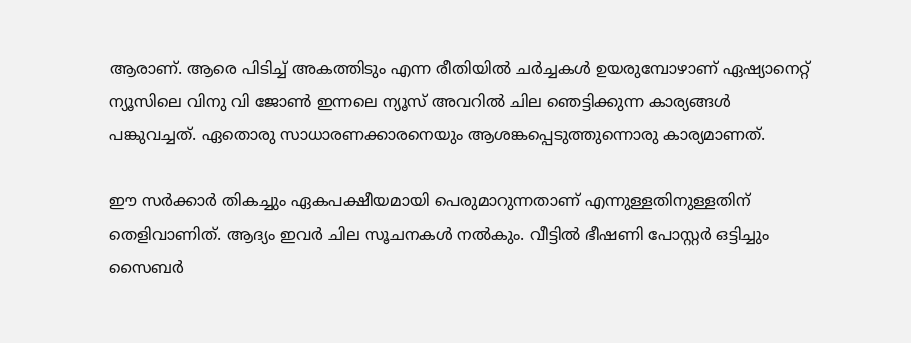ആരാണ്. ആരെ പിടിച്ച് അകത്തിടും എന്ന രീതിയില്‍ ചര്‍ച്ചകള്‍ ഉയരുമ്പോഴാണ് ഏഷ്യാനെറ്റ് ന്യൂസിലെ വിനു വി ജോണ്‍ ഇന്നലെ ന്യൂസ് അവറില്‍ ചില ഞെട്ടിക്കുന്ന കാര്യങ്ങള്‍ പങ്കുവച്ചത്. ഏതൊരു സാധാരണക്കാരനെയും ആശങ്കപ്പെടുത്തുന്നൊരു കാര്യമാണത്.

ഈ സര്‍ക്കാര്‍ തികച്ചും ഏകപക്ഷീയമായി പെരുമാറുന്നതാണ് എന്നുള്ളതിനുള്ളതിന് തെളിവാണിത്. ആദ്യം ഇവര്‍ ചില സൂചനകള്‍ നല്‍കും. വീട്ടില്‍ ഭീഷണി പോസ്റ്റര്‍ ഒട്ടിച്ചും സൈബര്‍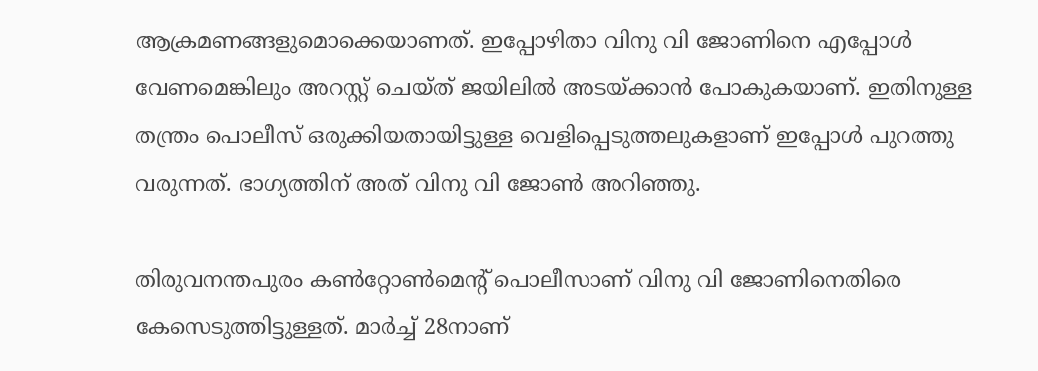ആക്രമണങ്ങളുമൊക്കെയാണത്. ഇപ്പോഴിതാ വിനു വി ജോണിനെ എപ്പോള്‍ വേണമെങ്കിലും അറസ്റ്റ് ചെയ്ത് ജയിലില്‍ അടയ്ക്കാന്‍ പോകുകയാണ്. ഇതിനുള്ള തന്ത്രം പൊലീസ് ഒരുക്കിയതായിട്ടുള്ള വെളിപ്പെടുത്തലുകളാണ് ഇപ്പോള്‍ പുറത്തു വരുന്നത്. ഭാഗ്യത്തിന് അത് വിനു വി ജോണ്‍ അറിഞ്ഞു.

തിരുവനന്തപുരം കണ്‍റ്റോണ്‍മെന്റ് പൊലീസാണ് വിനു വി ജോണിനെതിരെ കേസെടുത്തിട്ടുള്ളത്. മാര്‍ച്ച് 28നാണ്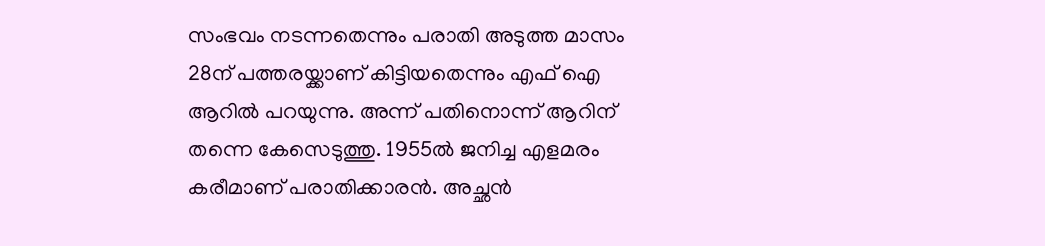സംഭവം നടന്നതെന്നും പരാതി അടുത്ത മാസം 28ന് പത്തരയ്ക്കാണ് കിട്ടിയതെന്നും എഫ് ഐ ആറില്‍ പറയുന്നു. അന്ന് പതിനൊന്ന് ആറിന് തന്നെ കേസെടുത്തു. 1955ല്‍ ജനിച്ച എളമരം കരീമാണ് പരാതിക്കാരന്‍. അച്ഛന്‍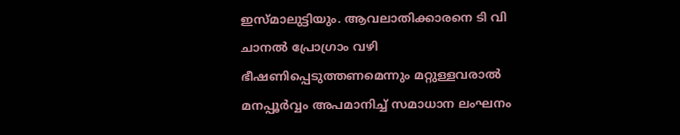ഇസ്മാലുട്ടിയും. ആവലാതിക്കാരനെ ടി വി ചാനല്‍ പ്രോഗ്രാം വഴി ഭീഷണിപ്പെടുത്തണമെന്നും മറ്റുള്ളവരാല്‍ മനപ്പൂര്‍വ്വം അപമാനിച്ച് സമാധാന ലംഘനം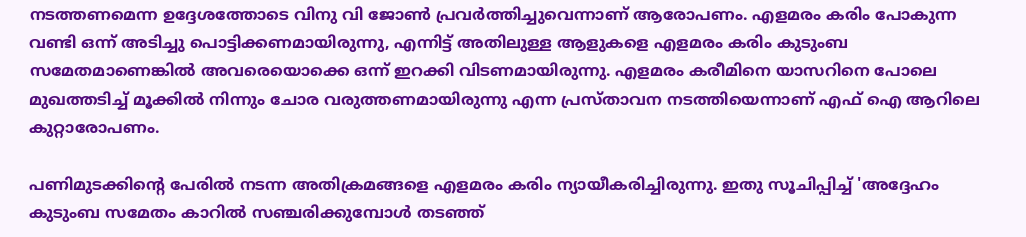നടത്തണമെന്ന ഉദ്ദേശത്തോടെ വിനു വി ജോണ്‍ പ്രവര്‍ത്തിച്ചുവെന്നാണ് ആരോപണം. എളമരം കരിം പോകുന്ന വണ്ടി ഒന്ന് അടിച്ചു പൊട്ടിക്കണമായിരുന്നു, എന്നിട്ട് അതിലുള്ള ആളുകളെ എളമരം കരിം കുടുംബ സമേതമാണെങ്കില്‍ അവരെയൊക്കെ ഒന്ന് ഇറക്കി വിടണമായിരുന്നു. എളമരം കരീമിനെ യാസറിനെ പോലെ മുഖത്തടിച്ച് മൂക്കില്‍ നിന്നും ചോര വരുത്തണമായിരുന്നു എന്ന പ്രസ്താവന നടത്തിയെന്നാണ് എഫ് ഐ ആറിലെ കുറ്റാരോപണം.

പണിമുടക്കിന്റെ പേരില്‍ നടന്ന അതിക്രമങ്ങളെ എളമരം കരിം ന്യായീകരിച്ചിരുന്നു. ഇതു സൂചിപ്പിച്ച് 'അദ്ദേഹം കുടുംബ സമേതം കാറില്‍ സഞ്ചരിക്കുമ്പോള്‍ തടഞ്ഞ്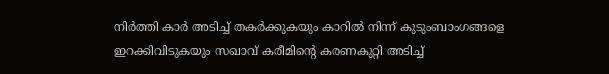നിര്‍ത്തി കാര്‍ അടിച്ച് തകര്‍ക്കുകയും കാറില്‍ നിന്ന് കുടുംബാംഗങ്ങളെ ഇറക്കിവിടുകയും സഖാവ് കരീമിന്റെ കരണകുറ്റി അടിച്ച്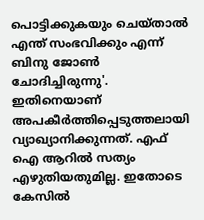പൊട്ടിക്കുകയും ചെയ്താല്‍ എന്ത് സംഭവിക്കും എന്ന് ബിനു ജോണ്‍ ചോദിച്ചിരുന്നു'. ഇതിനെയാണ് അപകീര്‍ത്തിപ്പെടുത്തലായി വ്യാഖ്യാനിക്കുന്നത്. എഫ് ഐ ആറില്‍ സത്യം എഴുതിയതുമില്ല. ഇതോടെ കേസില്‍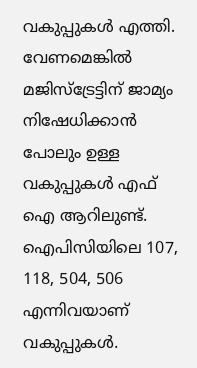വകുപ്പുകള്‍ എത്തി. വേണമെങ്കില്‍ മജിസ്‌ട്രേട്ടിന് ജാമ്യം നിഷേധിക്കാന്‍ പോലും ഉള്ള വകുപ്പുകള്‍ എഫ് ഐ ആറിലുണ്ട്. ഐപിസിയിലെ 107, 118, 504, 506 എന്നിവയാണ് വകുപ്പുകള്‍.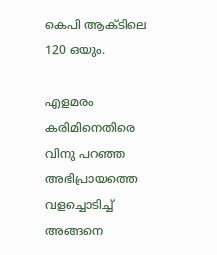കെപി ആക്ടിലെ 120 ഒയും.

എളമരം കരിമിനെതിരെ വിനു പറഞ്ഞ അഭിപ്രായത്തെ വളച്ചൊടിച്ച് അങ്ങനെ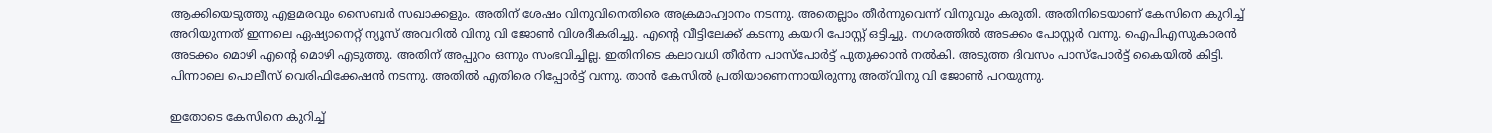ആക്കിയെടുത്തു എളമരവും സൈബര്‍ സഖാക്കളും. അതിന് ശേഷം വിനുവിനെതിരെ അക്രമാഹ്വാനം നടന്നു. അതെല്ലാം തീര്‍ന്നുവെന്ന് വിനുവും കരുതി. അതിനിടെയാണ് കേസിനെ കുറിച്ച് അറിയുന്നത് ഇന്നലെ ഏഷ്യാനെറ്റ് ന്യൂസ് അവറില്‍ വിനു വി ജോണ്‍ വിശദീകരിച്ചു. എന്റെ വീട്ടിലേക്ക് കടന്നു കയറി പോസ്റ്റ് ഒട്ടിച്ചു. നഗരത്തില്‍ അടക്കം പോസ്റ്റര്‍ വന്നു. ഐപിഎസുകാരന്‍ അടക്കം മൊഴി എന്റെ മൊഴി എടുത്തു. അതിന് അപ്പുറം ഒന്നും സംഭവിച്ചില്ല. ഇതിനിടെ കലാവധി തീര്‍ന്ന പാസ്‌പോര്‍ട്ട് പുതുക്കാന്‍ നല്‍കി. അടുത്ത ദിവസം പാസ്‌പോര്‍ട്ട് കൈയില്‍ കിട്ടി. പിന്നാലെ പൊലീസ് വെരിഫിക്കേഷന്‍ നടന്നു. അതില്‍ എതിരെ റിപ്പോര്‍ട്ട് വന്നു. താന്‍ കേസില്‍ പ്രതിയാണെന്നായിരുന്നു അത്‌വിനു വി ജോണ്‍ പറയുന്നു.

ഇതോടെ കേസിനെ കുറിച്ച്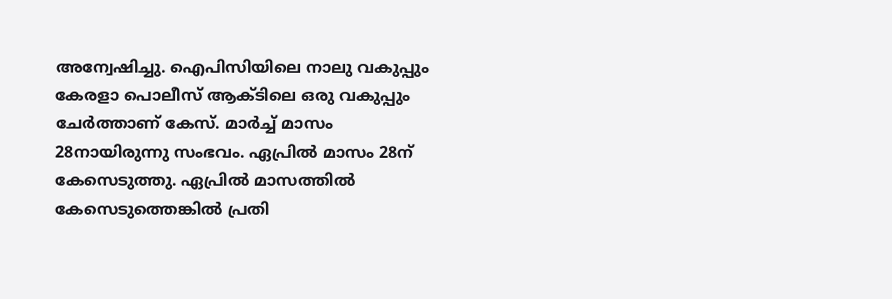അന്വേഷിച്ചു. ഐപിസിയിലെ നാലു വകുപ്പും കേരളാ പൊലീസ് ആക്ടിലെ ഒരു വകുപ്പും ചേര്‍ത്താണ് കേസ്. മാര്‍ച്ച് മാസം 28നായിരുന്നു സംഭവം. ഏപ്രില്‍ മാസം 28ന് കേസെടുത്തു. ഏപ്രില്‍ മാസത്തില്‍ കേസെടുത്തെങ്കില്‍ പ്രതി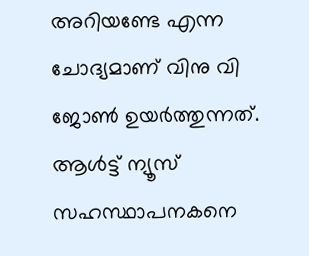അറിയണ്ടേ എന്ന ചോദ്യമാണ് വിനു വി ജോണ്‍ ഉയര്‍ത്തുന്നത്. ആള്‍ട്ട് ന്യൂസ് സഹസ്ഥാപനകനെ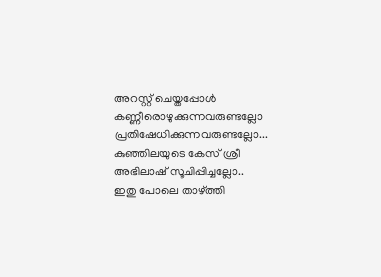അറസ്റ്റ് ചെയ്തപ്പോള്‍ കണ്ണീരൊഴുക്കുന്നവരുണ്ടല്ലോ പ്രതിഷേധിക്കുന്നവരുണ്ടല്ലോ... കുഞ്ഞിലയുടെ കേസ് ശ്രീ അഭിലാഷ് സൂചിപ്പിച്ചല്ലോ.. ഇതു പോലെ താഴ്ത്തി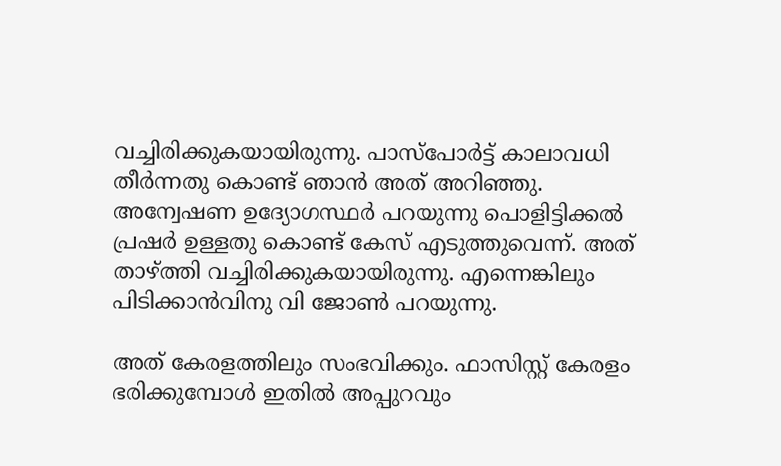വച്ചിരിക്കുകയായിരുന്നു. പാസ്‌പോര്‍ട്ട് കാലാവധി തീര്‍ന്നതു കൊണ്ട് ഞാന്‍ അത് അറിഞ്ഞു. അന്വേഷണ ഉദ്യോഗസ്ഥര്‍ പറയുന്നു പൊളിട്ടിക്കല്‍ പ്രഷര്‍ ഉള്ളതു കൊണ്ട് കേസ് എടുത്തുവെന്ന്. അത് താഴ്ത്തി വച്ചിരിക്കുകയായിരുന്നു. എന്നെങ്കിലും പിടിക്കാന്‍വിനു വി ജോണ്‍ പറയുന്നു.

അത് കേരളത്തിലും സംഭവിക്കും. ഫാസിസ്റ്റ് കേരളം ഭരിക്കുമ്പോള്‍ ഇതില്‍ അപ്പുറവും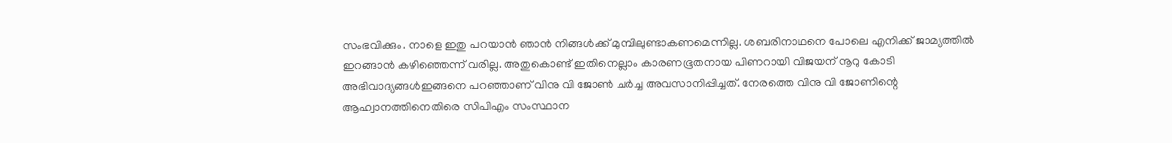സംഭവിക്കും. നാളെ ഇതു പറയാന്‍ ഞാന്‍ നിങ്ങള്‍ക്ക് മുമ്പിലുണ്ടാകണമെന്നില്ല. ശബരിനാഥനെ പോലെ എനിക്ക് ജാമ്യത്തില്‍ ഇറങ്ങാന്‍ കഴിഞ്ഞെന്ന് വരില്ല. അതുകൊണ്ട് ഇതിനെല്ലാം കാരണഭൂതനായ പിണറായി വിജയന് നൂറു കോടി അഭിവാദ്യങ്ങള്‍ഇങ്ങനെ പറഞ്ഞാണ് വിനു വി ജോണ്‍ ചര്‍ച്ച അവസാനിപ്പിച്ചത്. നേരത്തെ വിനു വി ജോണിന്റെ ആഹ്വാനത്തിനെതിരെ സിപിഎം സംസ്ഥാന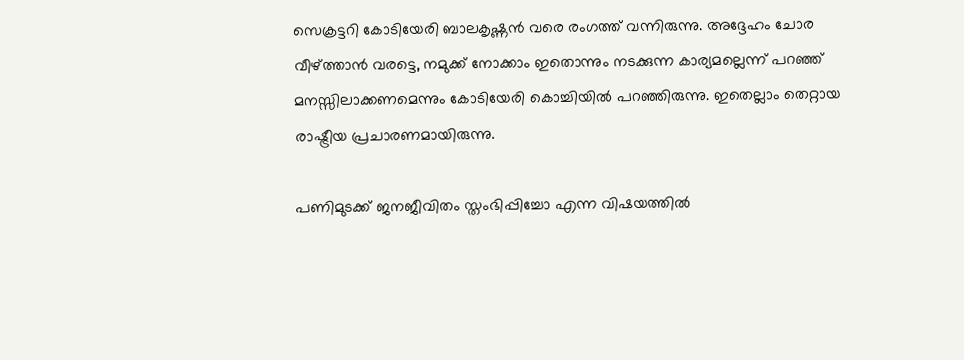സെക്രട്ടറി കോടിയേരി ബാലകൃഷ്ണന്‍ വരെ രംഗത്ത് വന്നിരുന്നു. അദ്ദേഹം ചോര വീഴ്ത്താന്‍ വരട്ടെ, നമുക്ക് നോക്കാം ഇതൊന്നും നടക്കുന്ന കാര്യമല്ലെന്ന് പറഞ്ഞ് മനസ്സിലാക്കണമെന്നും കോടിയേരി കൊച്ചിയില്‍ പറഞ്ഞിരുന്നു. ഇതെല്ലാം തെറ്റായ രാഷ്ട്രീയ പ്രചാരണമായിരുന്നു.

പണിമുടക്ക് ജനജീവിതം സ്തംഭിപ്പിച്ചോ എന്ന വിഷയത്തില്‍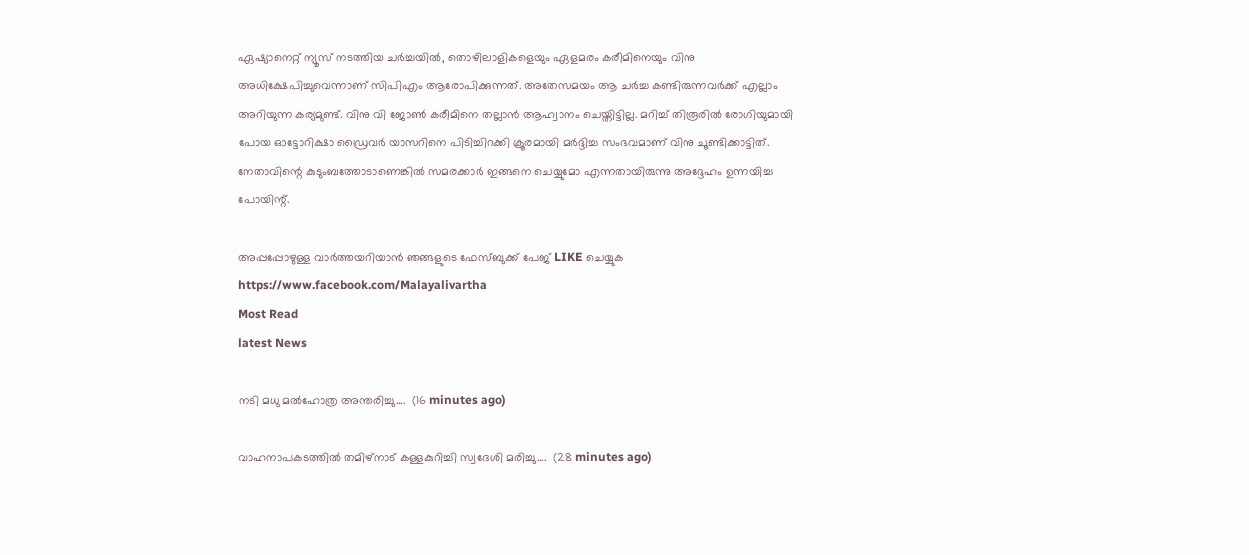ഏഷ്യാനെറ്റ് ന്യൂസ് നടത്തിയ ചര്‍ച്ചയില്‍, തൊഴിലാളികളെയും ഏളമരം കരീമിനെയും വിനു അധിക്ഷേപിച്ചുവെന്നാണ് സിപിഎം ആരോപിക്കുന്നത്. അതേസമയം ആ ചര്‍ച്ച കണ്ടിരുന്നവര്‍ക്ക് എല്ലാം അറിയുന്ന കര്യമുണ്ട്. വിനു വി ജോണ്‍ കരീമിനെ തല്ലാന്‍ ആഹ്വാനം ചെയ്തിട്ടില്ല. മറിച്ച് തിരൂരില്‍ രോഗിയുമായി പോയ ഓട്ടോറിക്ഷാ ഡ്രൈവര്‍ യാസറിനെ പിടിച്ചിറക്കി ക്രൂരമായി മര്‍ദ്ദിച്ച സംഭവമാണ് വിനു ചൂണ്ടിക്കാട്ടിത്. നേതാവിന്റെ കുടുംബത്തോടാണെങ്കില്‍ സമരക്കാര്‍ ഇങ്ങനെ ചെയ്യുമോ എന്നതായിരുന്നു അദ്ദേഹം ഉന്നയിച്ച പോയിന്റ്.

അപ്പപ്പോഴുള്ള വാര്‍ത്തയറിയാന്‍ ഞങ്ങളുടെ ഫേസ്‌ബുക്ക്‌ പേജ് LIKE ചെയ്യുക
https://www.facebook.com/Malayalivartha
Most Read
latest News

നടി മധു മൽഹോത്ര അന്തരിച്ചു....  (16 minutes ago)

വാഹനാപകടത്തിൽ തമിഴ്നാട് കള്ളകുറിച്ചി സ്വദേശി മരിച്ചു....  (28 minutes ago)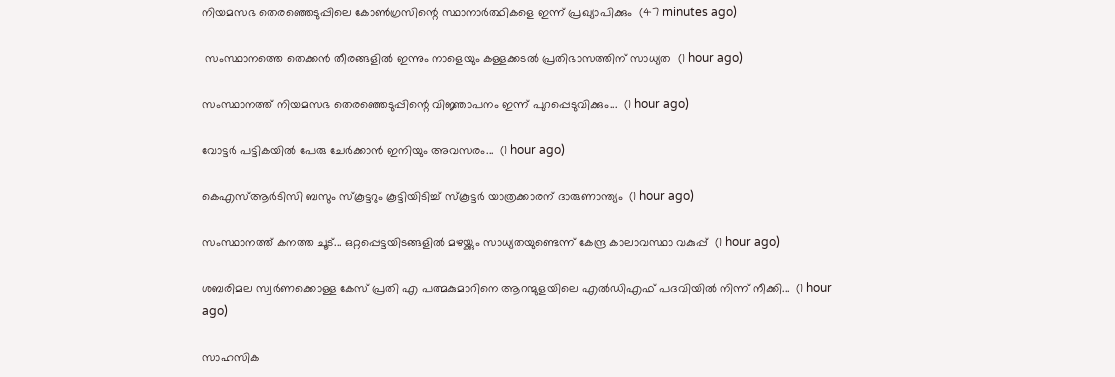നിയമസഭ തെരഞ്ഞെടുപ്പിലെ കോൺഗ്രസിന്റെ സ്ഥാനാർത്ഥികളെ ഇന്ന് പ്രഖ്യാപിക്കും  (47 minutes ago)

 സംസ്ഥാനത്തെ തെക്കന്‍ തീരങ്ങളില്‍ ഇന്നും നാളെയും കള്ളക്കടല്‍ പ്രതിഭാസത്തിന് സാധ്യത  (1 hour ago)

സംസ്ഥാനത്ത് നിയമസഭ തെരഞ്ഞെടുപ്പിന്റെ വിജ്ഞാപനം ഇന്ന് പുറപ്പെടുവിക്കും...  (1 hour ago)

വോട്ടർ പട്ടികയിൽ പേരു ചേർക്കാൻ ഇനിയും അവസരം...  (1 hour ago)

കെഎസ്ആർടിസി ബസും സ്കൂട്ടറും കൂട്ടിയിടിച്ച് സ്കൂട്ടർ യാത്രക്കാരന് ദാരുണാന്ത്യം‌  (1 hour ago)

സംസ്ഥാനത്ത് കനത്ത ചൂട്... ഒറ്റപ്പെട്ടയിടങ്ങളിൽ മഴയ്ക്കും സാധ്യതയുണ്ടെന്ന് കേന്ദ്ര കാലാവസ്ഥാ വകുപ്പ്  (1 hour ago)

ശബരിമല സ്വർണക്കൊള്ള കേസ് പ്രതി ‌‌‌എ പത്മകുമാറിനെ ആറന്മുളയിലെ എൽഡിഎഫ് പദവിയിൽ നിന്ന് നീക്കി...  (1 hour ago)

സാഹസിക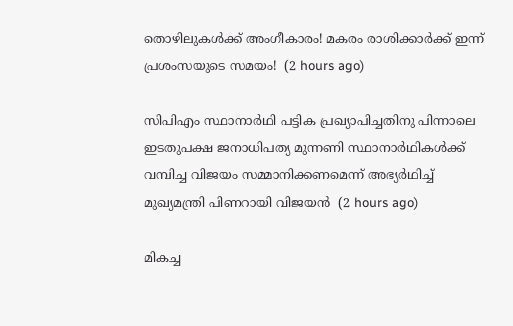തൊഴിലുകൾക്ക് അംഗീകാരം! മകരം രാശിക്കാർക്ക് ഇന്ന് പ്രശംസയുടെ സമയം!  (2 hours ago)

സിപിഎം സ്ഥാനാര്‍ഥി പട്ടിക പ്രഖ്യാപിച്ചതിനു പിന്നാലെ ഇടതുപക്ഷ ജനാധിപത്യ മുന്നണി സ്ഥാനാര്‍ഥികള്‍ക്ക് വമ്പിച്ച വിജയം സമ്മാനിക്കണമെന്ന് അഭ്യര്‍ഥിച്ച് മുഖ്യമന്ത്രി പിണറായി വിജയന്‍  (2 hours ago)

മികച്ച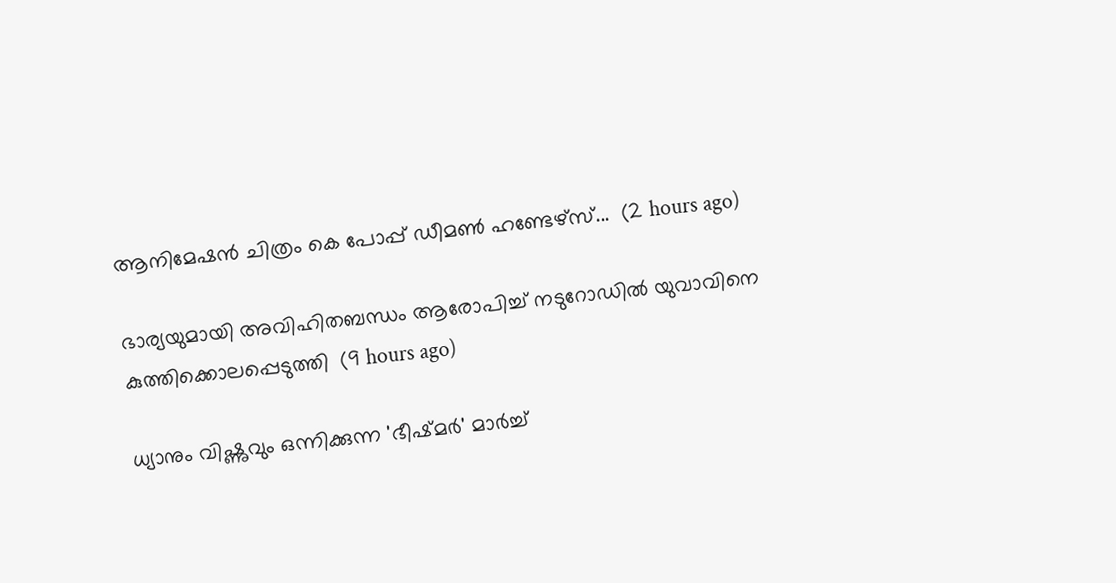ആനിമേഷൻ ചിത്രം കെ പോപ്പ് ഡീമൺ ഹണ്ടേഴ്സ്...  (2 hours ago)

ഭാര്യയുമായി അവിഹിതബന്ധം ആരോപിച്ച് നടുറോഡില്‍ യുവാവിനെ കുത്തിക്കൊലപ്പെടുത്തി  (9 hours ago)

ധ്യാനും വിഷ്ണുവും ഒന്നിക്കുന്ന 'ഭീഷ്മര്‍' മാര്‍ച്ച്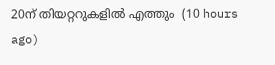20ന് തിയറ്ററുകളില്‍ എത്തും  (10 hours ago)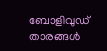ബോളിവുഡ് താരങ്ങള്‍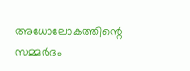അധോലോകത്തിന്റെ സമ്മര്‍ദം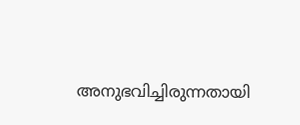അനുഭവിച്ചിരുന്നതായി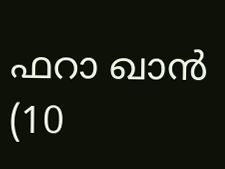ഫറാ ഖാന്‍  (10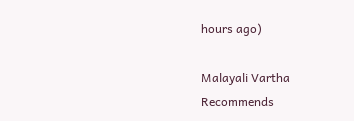hours ago)

Malayali Vartha Recommends